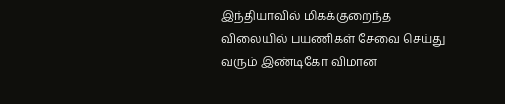இந்தியாவில் மிகக்குறைந்த விலையில் பயணிகள் சேவை செய்து வரும் இண்டிகோ விமான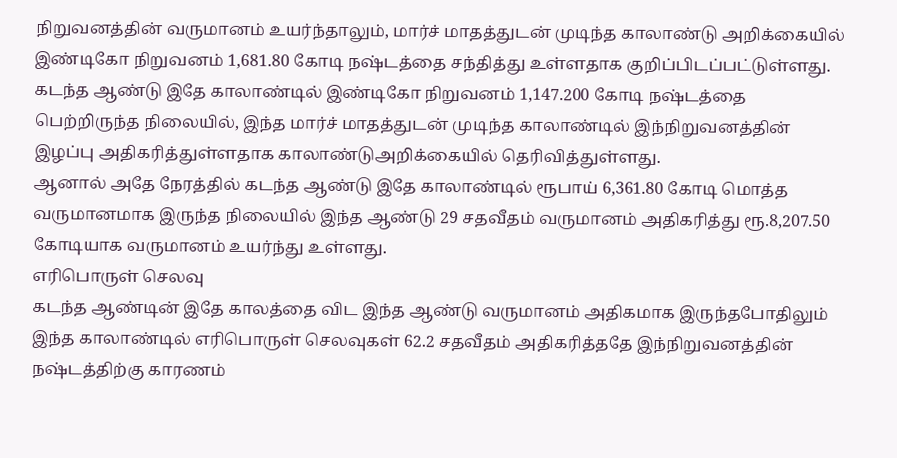நிறுவனத்தின் வருமானம் உயர்ந்தாலும், மார்ச் மாதத்துடன் முடிந்த காலாண்டு அறிக்கையில் இண்டிகோ நிறுவனம் 1,681.80 கோடி நஷ்டத்தை சந்தித்து உள்ளதாக குறிப்பிடப்பட்டுள்ளது.
கடந்த ஆண்டு இதே காலாண்டில் இண்டிகோ நிறுவனம் 1,147.200 கோடி நஷ்டத்தை பெற்றிருந்த நிலையில், இந்த மார்ச் மாதத்துடன் முடிந்த காலாண்டில் இந்நிறுவனத்தின் இழப்பு அதிகரித்துள்ளதாக காலாண்டுஅறிக்கையில் தெரிவித்துள்ளது.
ஆனால் அதே நேரத்தில் கடந்த ஆண்டு இதே காலாண்டில் ரூபாய் 6,361.80 கோடி மொத்த வருமானமாக இருந்த நிலையில் இந்த ஆண்டு 29 சதவீதம் வருமானம் அதிகரித்து ரூ.8,207.50 கோடியாக வருமானம் உயர்ந்து உள்ளது.
எரிபொருள் செலவு
கடந்த ஆண்டின் இதே காலத்தை விட இந்த ஆண்டு வருமானம் அதிகமாக இருந்தபோதிலும் இந்த காலாண்டில் எரிபொருள் செலவுகள் 62.2 சதவீதம் அதிகரித்ததே இந்நிறுவனத்தின் நஷ்டத்திற்கு காரணம்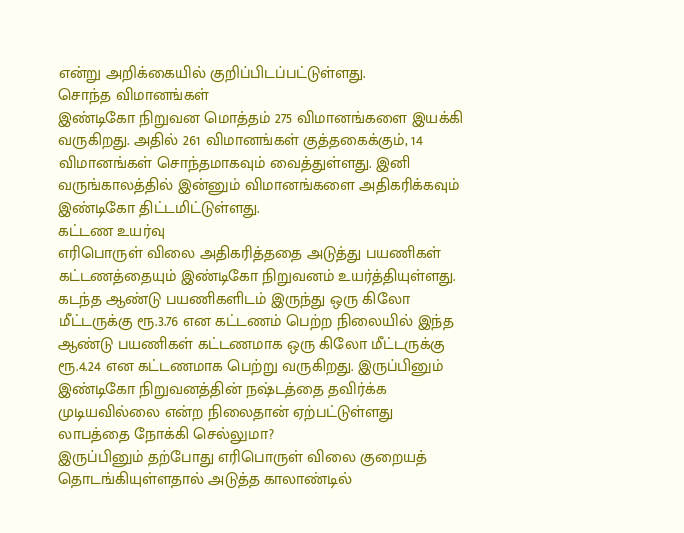என்று அறிக்கையில் குறிப்பிடப்பட்டுள்ளது.
சொந்த விமானங்கள்
இண்டிகோ நிறுவன மொத்தம் 275 விமானங்களை இயக்கி வருகிறது. அதில் 261 விமானங்கள் குத்தகைக்கும், 14 விமானங்கள் சொந்தமாகவும் வைத்துள்ளது. இனி வருங்காலத்தில் இன்னும் விமானங்களை அதிகரிக்கவும் இண்டிகோ திட்டமிட்டுள்ளது.
கட்டண உயர்வு
எரிபொருள் விலை அதிகரித்ததை அடுத்து பயணிகள் கட்டணத்தையும் இண்டிகோ நிறுவனம் உயர்த்தியுள்ளது. கடந்த ஆண்டு பயணிகளிடம் இருந்து ஒரு கிலோ மீட்டருக்கு ரூ.3.76 என கட்டணம் பெற்ற நிலையில் இந்த ஆண்டு பயணிகள் கட்டணமாக ஒரு கிலோ மீட்டருக்கு ரூ.4.24 என கட்டணமாக பெற்று வருகிறது. இருப்பினும் இண்டிகோ நிறுவனத்தின் நஷ்டத்தை தவிர்க்க முடியவில்லை என்ற நிலைதான் ஏற்பட்டுள்ளது
லாபத்தை நோக்கி செல்லுமா?
இருப்பினும் தற்போது எரிபொருள் விலை குறையத் தொடங்கியுள்ளதால் அடுத்த காலாண்டில்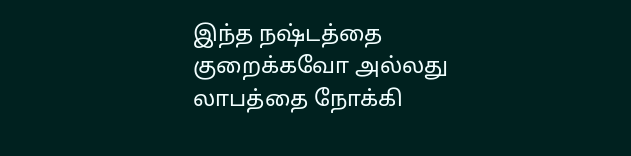இந்த நஷ்டத்தை குறைக்கவோ அல்லது லாபத்தை நோக்கி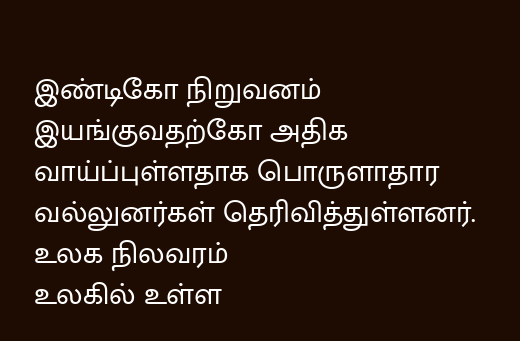இண்டிகோ நிறுவனம் இயங்குவதற்கோ அதிக வாய்ப்புள்ளதாக பொருளாதார வல்லுனர்கள் தெரிவித்துள்ளனர்.
உலக நிலவரம்
உலகில் உள்ள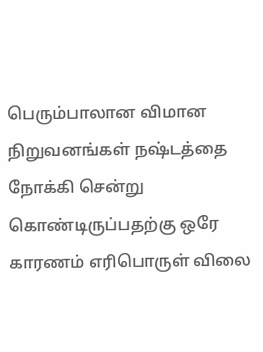பெரும்பாலான விமான நிறுவனங்கள் நஷ்டத்தை நோக்கி சென்று கொண்டிருப்பதற்கு ஒரே காரணம் எரிபொருள் விலை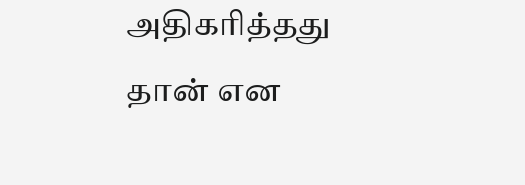அதிகரித்தது தான் என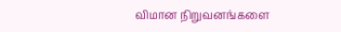விமான நிறுவனங்களை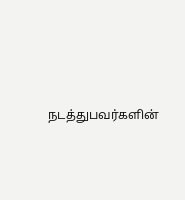நடத்துபவர்களின்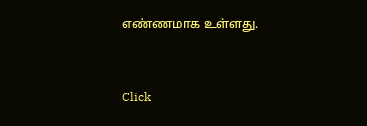எண்ணமாக உள்ளது.


Click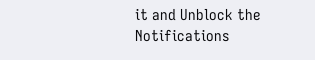it and Unblock the Notifications